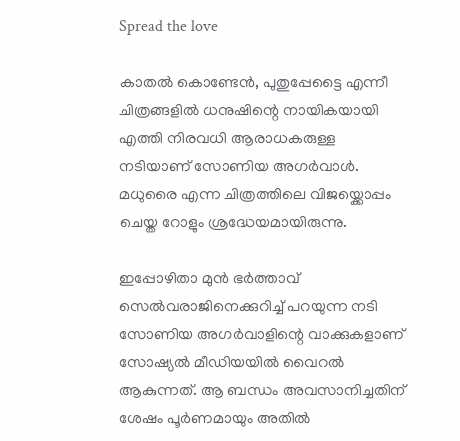Spread the love

കാതൽ കൊണ്ടേൻ, പുതുപ്പേട്ടൈ എന്നീ ചിത്രങ്ങളിൽ ധനുഷിന്റെ നായികയായി എത്തി നിരവധി ആരാധകരുള്ള നടിയാണ് സോണിയ അഗർവാൾ. മധുരൈ എന്ന ചിത്രത്തിലെ വിജയ്ക്കൊപ്പം ചെയ്ത റോളും ശ്രദ്ധേയമായിരുന്നു.

ഇപ്പോഴിതാ മുൻ ഭർത്താവ് സെൽവരാജിനെക്കുറിച്ച് പറയുന്ന നടി സോണിയ അഗർവാളിന്റെ വാക്കുകളാണ് സോഷ്യൽ മീഡിയയിൽ വൈറൽ ആകുന്നത്. ആ ബന്ധം അവസാനിച്ചതിന് ശേഷം പൂർണമായും അതിൽ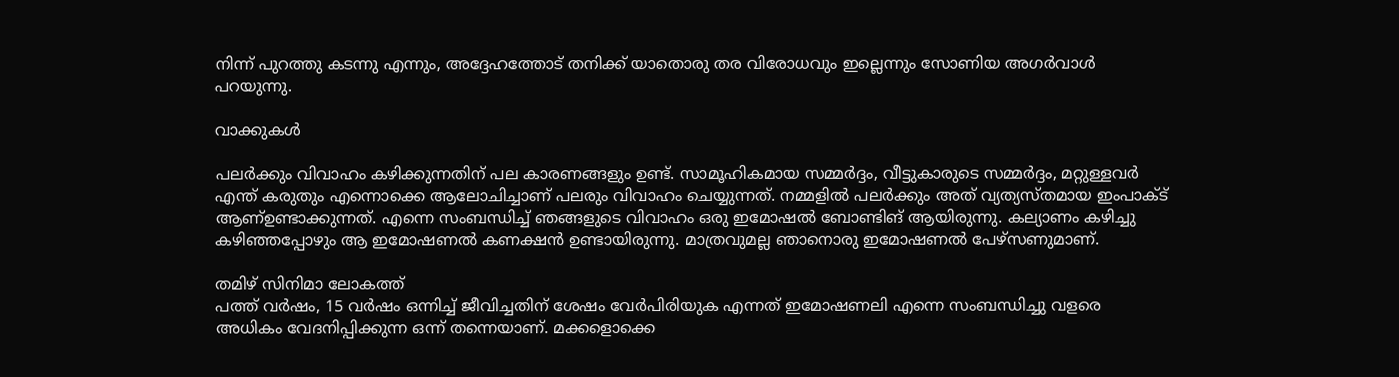നിന്ന് പുറത്തു കടന്നു എന്നും, അദ്ദേഹത്തോട് തനിക്ക് യാതൊരു തര വിരോധവും ഇല്ലെന്നും സോണിയ അഗർവാൾ പറയുന്നു.

വാക്കുകൾ

പലർക്കും വിവാഹം കഴിക്കുന്നതിന് പല കാരണങ്ങളും ഉണ്ട്. സാമൂഹികമായ സമ്മർദ്ദം, വീട്ടുകാരുടെ സമ്മർദ്ദം, മറ്റുള്ളവർ എന്ത് കരുതും എന്നൊക്കെ ആലോചിച്ചാണ് പലരും വിവാഹം ചെയ്യുന്നത്. നമ്മളിൽ പലർക്കും അത് വ്യത്യസ്തമായ ഇംപാക്ട് ആണ്ഉണ്ടാക്കുന്നത്. എന്നെ സംബന്ധിച്ച് ഞങ്ങളുടെ വിവാഹം ഒരു ഇമോഷൽ ബോണ്ടിങ് ആയിരുന്നു. കല്യാണം കഴിച്ചു കഴിഞ്ഞപ്പോഴും ആ ഇമോഷണൽ കണക്ഷൻ ഉണ്ടായിരുന്നു. മാത്രവുമല്ല ഞാനൊരു ഇമോഷണൽ പേഴ്സണുമാണ്.

തമിഴ് സിനിമാ ലോകത്ത്
പത്ത് വർഷം, 15 വർഷം ഒന്നിച്ച് ജീവിച്ചതിന് ശേഷം വേർപിരിയുക എന്നത് ഇമോഷണലി എന്നെ സംബന്ധിച്ചു വളരെ അധികം വേദനിപ്പിക്കുന്ന ഒന്ന് തന്നെയാണ്. മക്കളൊക്കെ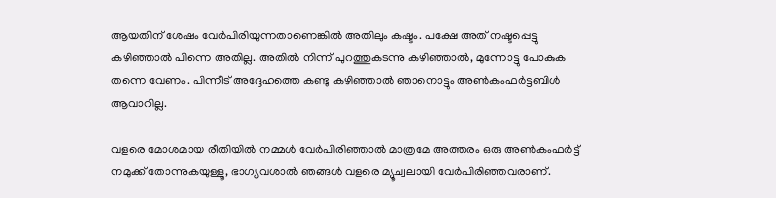ആയതിന് ശേഷം വേർപിരിയുന്നതാണെങ്കിൽ അതിലും കഷ്ടം. പക്ഷേ അത് നഷ്ടപ്പെട്ടു കഴിഞ്ഞാൽ പിന്നെ അതില്ല. അതിൽ നിന്ന് പുറത്തുകടന്നു കഴിഞ്ഞാൽ, മുന്നോട്ടു പോകുക തന്നെ വേണം. പിന്നീട് അദ്ദേഹത്തെ കണ്ടു കഴിഞ്ഞാൽ ഞാനൊട്ടും അൺകംഫർട്ടബിൾ ആവാറില്ല.

വളരെ മോശമായ രീതിയിൽ നമ്മൾ വേർപിരിഞ്ഞാൽ മാത്രമേ അത്തരം ഒരു അൺകംഫർട്ട് നമുക്ക് തോന്നുകയുള്ളൂ, ഭാഗ്യവശാൽ ഞങ്ങൾ വളരെ മ്യൂച്വലായി വേർപിരിഞ്ഞവരാണ്.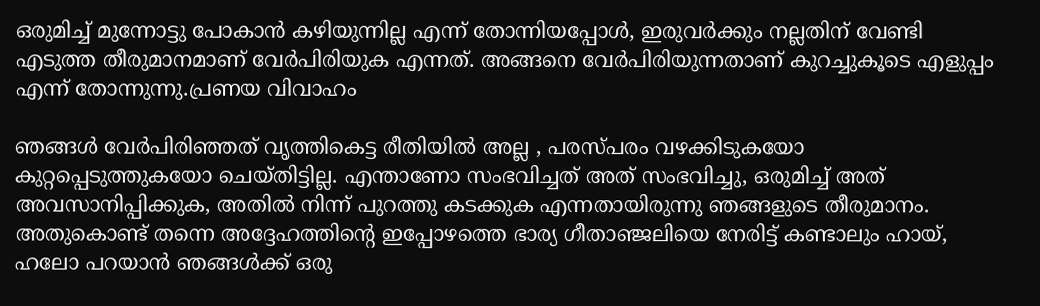ഒരുമിച്ച് മുന്നോട്ടു പോകാൻ കഴിയുന്നില്ല എന്ന് തോന്നിയപ്പോൾ, ഇരുവർക്കും നല്ലതിന് വേണ്ടി എടുത്ത തീരുമാനമാണ് വേർപിരിയുക എന്നത്. അങ്ങനെ വേർപിരിയുന്നതാണ് കുറച്ചുകൂടെ എളുപ്പം എന്ന് തോന്നുന്നു.പ്രണയ വിവാഹം

ഞങ്ങൾ വേർപിരിഞ്ഞത് വൃത്തികെട്ട രീതിയിൽ അല്ല , പരസ്പരം വഴക്കിടുകയോ കുറ്റപ്പെടുത്തുകയോ ചെയ്തിട്ടില്ല. എന്താണോ സംഭവിച്ചത് അത് സംഭവിച്ചു, ഒരുമിച്ച് അത് അവസാനിപ്പിക്കുക, അതിൽ നിന്ന് പുറത്തു കടക്കുക എന്നതായിരുന്നു ഞങ്ങളുടെ തീരുമാനം. അതുകൊണ്ട് തന്നെ അദ്ദേഹത്തിന്റെ ഇപ്പോഴത്തെ ഭാര്യ ഗീതാഞ്ജലിയെ നേരിട്ട് കണ്ടാലും ഹായ്, ഹലോ പറയാൻ ഞങ്ങൾക്ക് ഒരു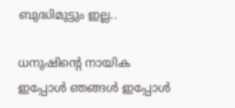ബുദ്ധിമുട്ടും ഇല്ല..

ധനുഷിന്റെ നായിക
ഇപ്പോൾ ഞങ്ങൾ ഇപ്പോൾ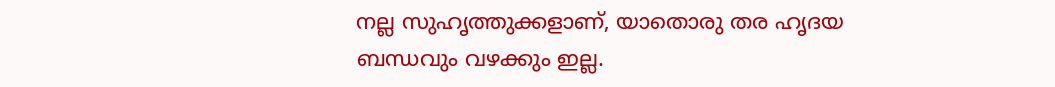നല്ല സുഹൃത്തുക്കളാണ്, യാതൊരു തര ഹൃദയ ബന്ധവും വഴക്കും ഇല്ല.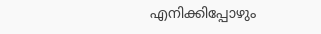എനിക്കിപ്പോഴും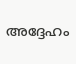അദ്ദേഹം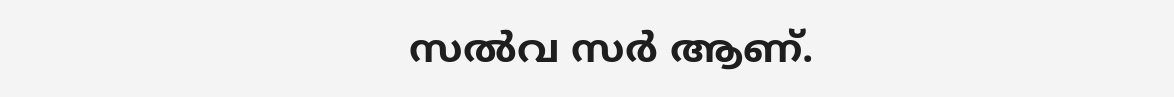സൽവ സർ ആണ്.